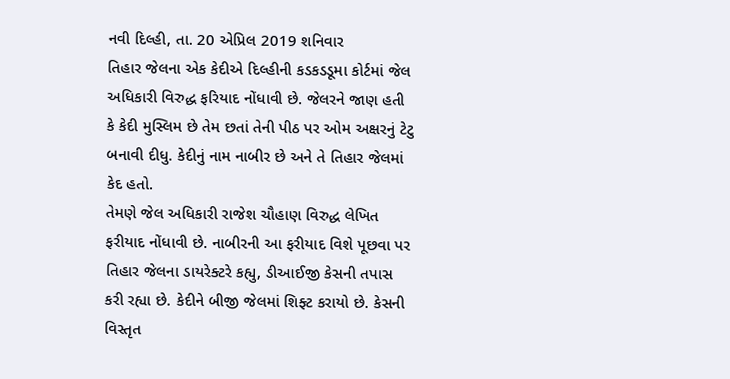નવી દિલ્હી, તા. 20 એપ્રિલ 2019 શનિવાર
તિહાર જેલના એક કેદીએ દિલ્હીની કડકડડૂમા કોર્ટમાં જેલ અધિકારી વિરુદ્ધ ફરિયાદ નોંધાવી છે. જેલરને જાણ હતી કે કેદી મુસ્લિમ છે તેમ છતાં તેની પીઠ પર ઓમ અક્ષરનું ટેટુ બનાવી દીધુ. કેદીનું નામ નાબીર છે અને તે તિહાર જેલમાં કેદ હતો.
તેમણે જેલ અધિકારી રાજેશ ચૌહાણ વિરુદ્ધ લેખિત ફરીયાદ નોંધાવી છે. નાબીરની આ ફરીયાદ વિશે પૂછવા પર તિહાર જેલના ડાયરેક્ટરે કહ્યુ, ડીઆઈજી કેસની તપાસ કરી રહ્યા છે. કેદીને બીજી જેલમાં શિફ્ટ કરાયો છે. કેસની વિસ્તૃત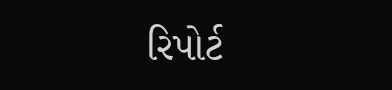રિપોર્ટ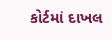કોર્ટમાં દાખલ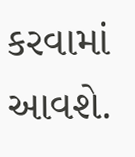કરવામાં આવશે.